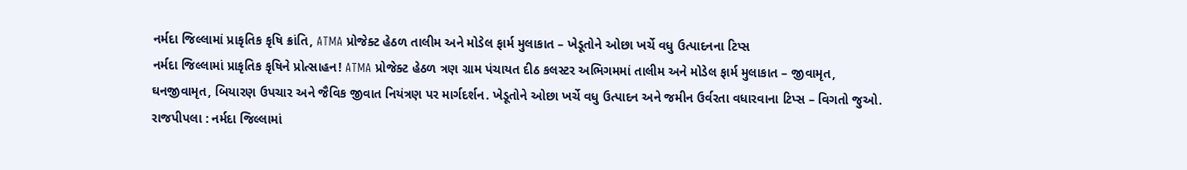નર્મદા જિલ્લામાં પ્રાકૃતિક કૃષિ ક્રાંતિ, ATMA પ્રોજેક્ટ હેઠળ તાલીમ અને મોડેલ ફાર્મ મુલાકાત – ખેડૂતોને ઓછા ખર્ચે વધુ ઉત્પાદનના ટિપ્સ
નર્મદા જિલ્લામાં પ્રાકૃતિક કૃષિને પ્રોત્સાહન! ATMA પ્રોજેક્ટ હેઠળ ત્રણ ગ્રામ પંચાયત દીઠ કલસ્ટર અભિગમમાં તાલીમ અને મોડેલ ફાર્મ મુલાકાત – જીવામૃત, ઘનજીવામૃત, બિયારણ ઉપચાર અને જૈવિક જીવાત નિયંત્રણ પર માર્ગદર્શન. ખેડૂતોને ઓછા ખર્ચે વધુ ઉત્પાદન અને જમીન ઉર્વરતા વધારવાના ટિપ્સ – વિગતો જુઓ.
રાજપીપલા : નર્મદા જિલ્લામાં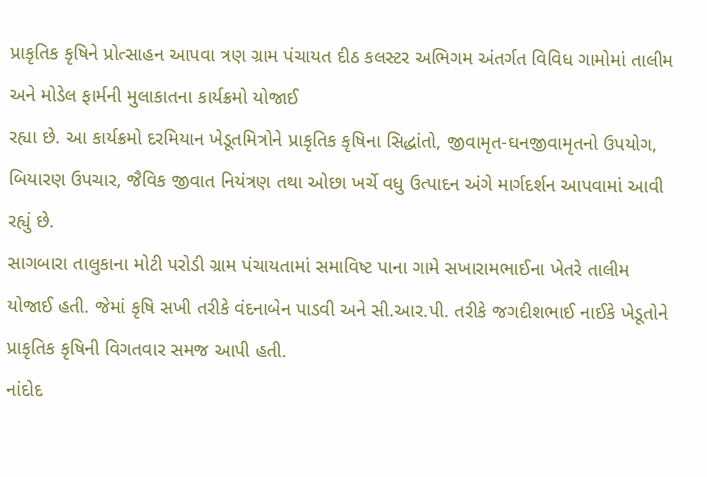પ્રાકૃતિક કૃષિને પ્રોત્સાહન આપવા ત્રણ ગ્રામ પંચાયત દીઠ કલસ્ટર અભિગમ અંતર્ગત વિવિધ ગામોમાં તાલીમ અને મોડેલ ફાર્મની મુલાકાતના કાર્યક્રમો યોજાઈ
રહ્યા છે. આ કાર્યક્રમો દરમિયાન ખેડૂતમિત્રોને પ્રાકૃતિક કૃષિના સિદ્ધાંતો, જીવામૃત-ઘનજીવામૃતનો ઉપયોગ, બિયારણ ઉપચાર, જૈવિક જીવાત નિયંત્રણ તથા ઓછા ખર્ચે વધુ ઉત્પાદન અંગે માર્ગદર્શન આપવામાં આવી રહ્યું છે.
સાગબારા તાલુકાના મોટી પરોડી ગ્રામ પંચાયતામાં સમાવિષ્ટ પાના ગામે સખારામભાઈના ખેતરે તાલીમ યોજાઈ હતી. જેમાં કૃષિ સખી તરીકે વંદનાબેન પાડવી અને સી.આર.પી. તરીકે જગદીશભાઈ નાઈકે ખેડૂતોને પ્રાકૃતિક કૃષિની વિગતવાર સમજ આપી હતી.
નાંદોદ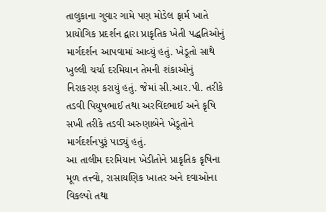તાલુકાના ગુવાર ગામે પણ મોડેલ ફાર્મ ખાતે પ્રાયોગિક પ્રદર્શન દ્વારા પ્રાકૃતિક ખેતી પદ્ધતિઓનું માર્ગદર્શન આપવામાં આવ્યું હતું. ખેડૂતો સાથે ખુલ્લી ચર્ચા દરમિયાન તેમની શંકાઓનું
નિરાકરણ કરાયું હતું. જેમાં સી.આર.પી. તરીકે તડવી પિયુષભાઈ તથા અરવિંદભાઈ અને કૃષિ સખી તરીકે તડવી અરુણાબેને ખેડૂતોને માર્ગદર્શનપુરૂં પાડ્યું હતું.
આ તાલીમ દરમિયાન ખેડીતોને પ્રાકૃતિક કૃષિના મૂળ તત્ત્વો, રાસાયણિક ખાતર અને દવાઓના વિકલ્પો તથા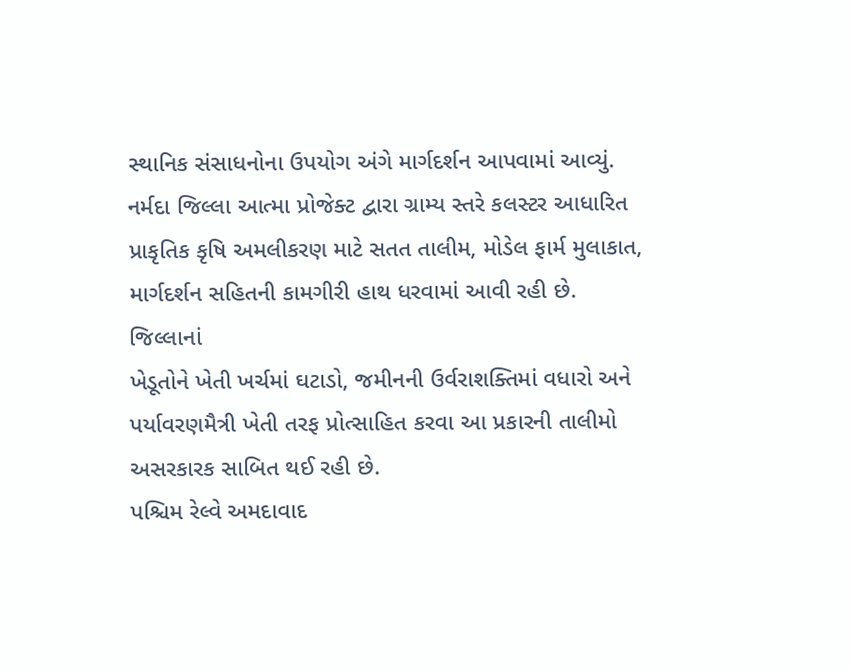સ્થાનિક સંસાધનોના ઉપયોગ અંગે માર્ગદર્શન આપવામાં આવ્યું. નર્મદા જિલ્લા આત્મા પ્રોજેક્ટ દ્વારા ગ્રામ્ય સ્તરે કલસ્ટર આધારિત પ્રાકૃતિક કૃષિ અમલીકરણ માટે સતત તાલીમ, મોડેલ ફાર્મ મુલાકાત, માર્ગદર્શન સહિતની કામગીરી હાથ ધરવામાં આવી રહી છે. જિલ્લાનાં
ખેડૂતોને ખેતી ખર્ચમાં ઘટાડો, જમીનની ઉર્વરાશક્તિમાં વધારો અને પર્યાવરણમૈત્રી ખેતી તરફ પ્રોત્સાહિત કરવા આ પ્રકારની તાલીમો અસરકારક સાબિત થઈ રહી છે.
પશ્ચિમ રેલ્વે અમદાવાદ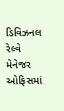ડિવિઝનલ રેલ્વે મેનેજર ઓફિસમાં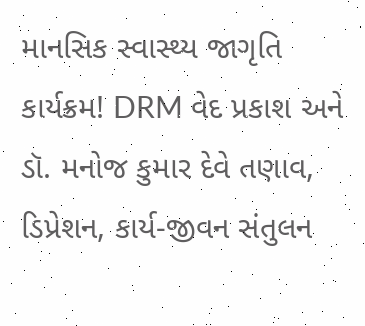માનસિક સ્વાસ્થ્ય જાગૃતિ કાર્યક્રમ! DRM વેદ પ્રકાશ અને ડૉ. મનોજ કુમાર દેવે તણાવ, ડિપ્રેશન, કાર્ય-જીવન સંતુલન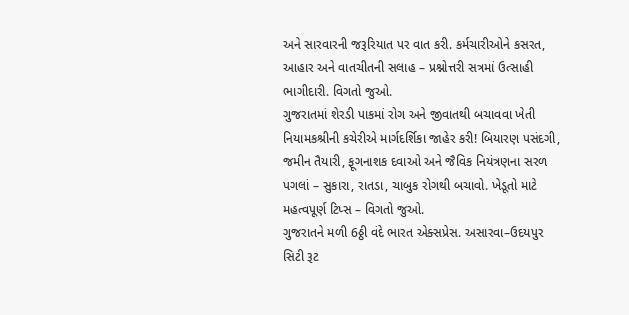અને સારવારની જરૂરિયાત પર વાત કરી. કર્મચારીઓને કસરત, આહાર અને વાતચીતની સલાહ – પ્રશ્નોત્તરી સત્રમાં ઉત્સાહી ભાગીદારી. વિગતો જુઓ.
ગુજરાતમાં શેરડી પાકમાં રોગ અને જીવાતથી બચાવવા ખેતી નિયામકશ્રીની કચેરીએ માર્ગદર્શિકા જાહેર કરી! બિયારણ પસંદગી, જમીન તૈયારી, ફૂગનાશક દવાઓ અને જૈવિક નિયંત્રણના સરળ પગલાં – સુકારા, રાતડા, ચાબુક રોગથી બચાવો. ખેડૂતો માટે મહત્વપૂર્ણ ટિપ્સ – વિગતો જુઓ.
ગુજરાતને મળી 6ઠ્ઠી વંદે ભારત એક્સપ્રેસ. અસારવા–ઉદયપુર સિટી રૂટ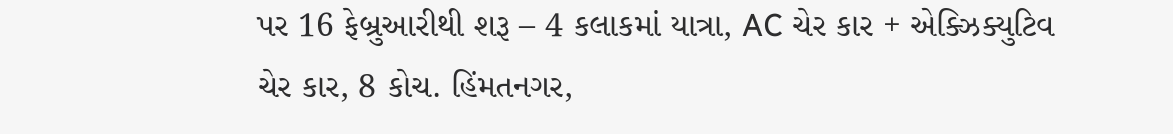પર 16 ફેબ્રુઆરીથી શરૂ – 4 કલાકમાં યાત્રા, AC ચેર કાર + એક્ઝિક્યુટિવ ચેર કાર, 8 કોચ. હિંમતનગર,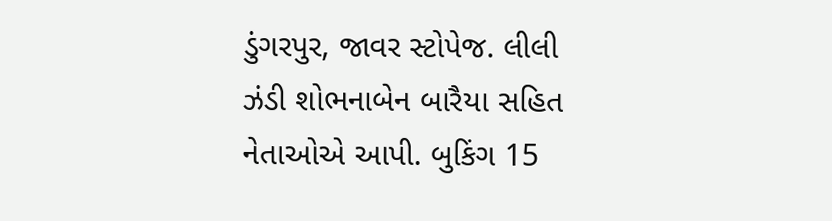ડુંગરપુર, જાવર સ્ટોપેજ. લીલી ઝંડી શોભનાબેન બારૈયા સહિત નેતાઓએ આપી. બુકિંગ 15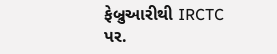ફેબ્રુઆરીથી IRCTC પર.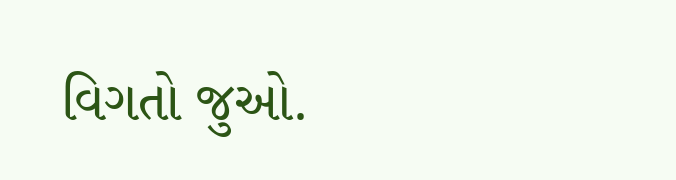વિગતો જુઓ.